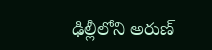ఢిల్లీలోని అరుణ్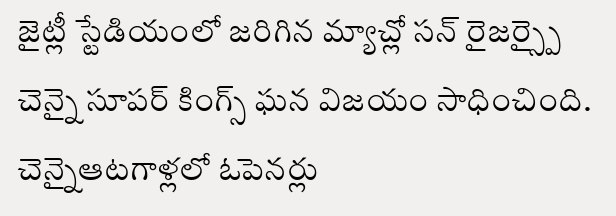జైట్లీ స్టేడియంలో జరిగిన మ్యాచ్లో సన్ రైజర్స్పై చెన్నై సూపర్ కింగ్స్ ఘన విజయం సాధించింది. చెన్నైఆటగాళ్లలో ఓపెనర్లు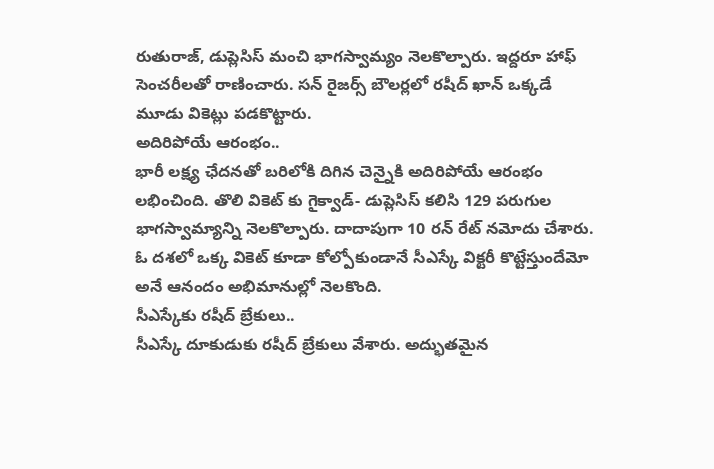రుతురాజ్, డుప్లెసిస్ మంచి భాగస్వామ్యం నెలకొల్పారు. ఇద్దరూ హాఫ్ సెంచరీలతో రాణించారు. సన్ రైజర్స్ బౌలర్లలో రషీద్ ఖాన్ ఒక్కడే మూడు వికెట్లు పడకొట్టారు.
అదిరిపోయే ఆరంభం..
భారీ లక్ష్య ఛేదనతో బరిలోకి దిగిన చెన్నైకి అదిరిపోయే ఆరంభం లభించింది. తొలి వికెట్ కు గైక్వాడ్- డుప్లెసిస్ కలిసి 129 పరుగుల భాగస్వామ్యాన్ని నెలకొల్పారు. దాదాపుగా 10 రన్ రేట్ నమోదు చేశారు. ఓ దశలో ఒక్క వికెట్ కూడా కోల్పోకుండానే సీఎస్కే విక్టరీ కొట్టేస్తుందేమో అనే ఆనందం అభిమానుల్లో నెలకొంది.
సీఎస్కేకు రషీద్ బ్రేకులు..
సీఎస్కే దూకుడుకు రషీద్ బ్రేకులు వేశారు. అద్భుతమైన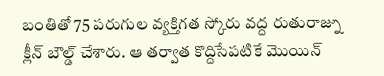బంతితో 75 పరుగుల వ్యక్తిగత స్కోరు వద్ద రుతురాజ్ను క్లీన్ బౌల్డ్ చేశారు. ఆ తర్వాత కొద్దిసేపటికే మొయిన్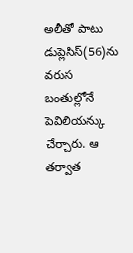అలీతో పాటు డుప్లెసిస్(56)ను వరుస బంతుల్లోనే పెవిలియన్కు చేర్చారు. ఆ తర్వాత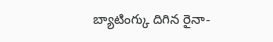బ్యాటింగ్కు దిగిన రైనా-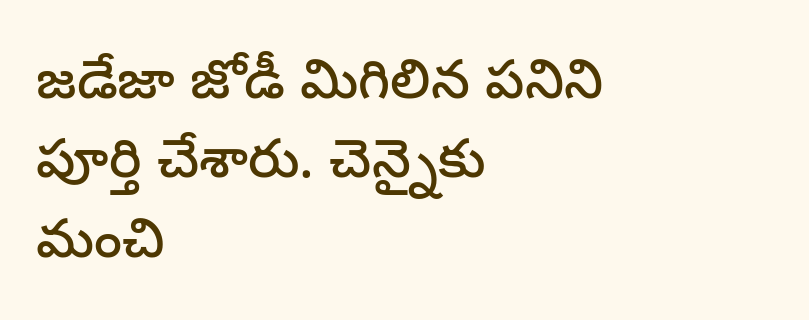జడేజా జోడీ మిగిలిన పనిని పూర్తి చేశారు. చెన్నైకు మంచి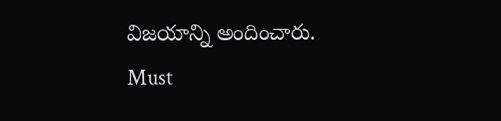విజయాన్ని అందించారు.
Must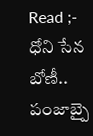Read ;- ధోని సేన బోణీ.. పంజాబ్పై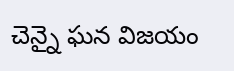చెన్నై ఘన విజయం